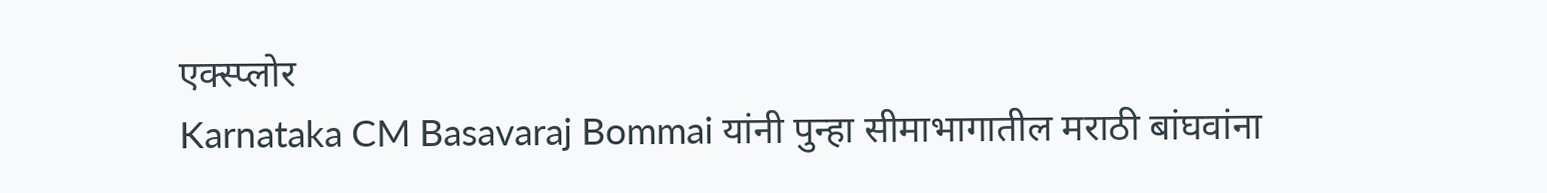एक्स्प्लोर
Karnataka CM Basavaraj Bommai यांनी पुन्हा सीमाभागातील मराठी बांघवांना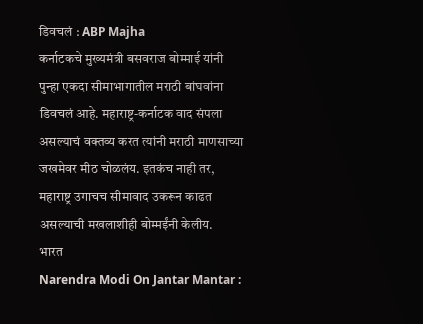डिवचलं : ABP Majha
कर्नाटकचे मुख्यमंत्री बसवराज बोम्माई यांनी पुन्हा एकदा सीमाभागातील मराठी बांघवांना डिवचलं आहे. महाराष्ट्र-कर्नाटक वाद संपला असल्याचं वक्तव्य करत त्यांनी मराठी माणसाच्या जखमेवर मीठ चोळलंय. इतकंच नाही तर, महाराष्ट्र उगाचच सीमावाद उकरून काढत असल्याची मखलाशीही बोम्मईंनी केलीय.
भारत
Narendra Modi On Jantar Mantar :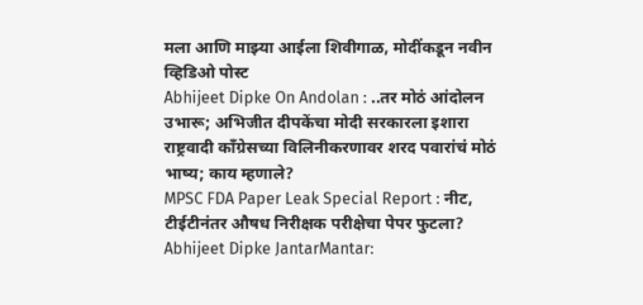मला आणि माझ्या आईला शिवीगाळ, मोदींकडून नवीन व्हिडिओ पोस्ट
Abhijeet Dipke On Andolan : ..तर मोठं आंदोलन उभारू; अभिजीत दीपकेंचा मोदी सरकारला इशारा
राष्ट्रवादी काँग्रेसच्या विलिनीकरणावर शरद पवारांचं मोठं भाष्य; काय म्हणाले?
MPSC FDA Paper Leak Special Report : नीट, टीईटीनंतर औषध निरीक्षक परीक्षेचा पेपर फुटला?
Abhijeet Dipke JantarMantar: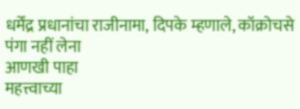धर्मेंद्र प्रधानांचा राजीनामा, दिपके म्हणाले, कॉक्रोचसे पंगा नहीं लेना
आणखी पाहा
महत्त्वाच्या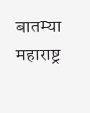बातम्या
महाराष्ट्र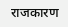राजकारण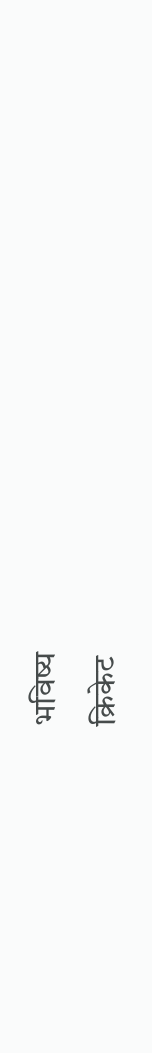भविष्य
क्रिकेट